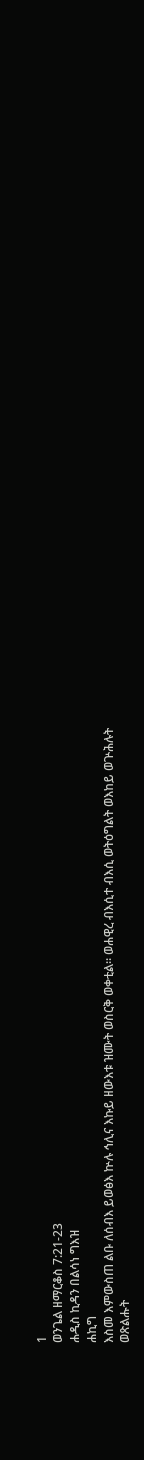1
ወንጌል ዘማርቆስ 7:21-23
ሐዲስ ኪዳን በልሳነ ግእዝ
ሐኪግ
እስመ እምውስጠ ልቡ ለሰብእ ይወፅእ ኵሉ ኅሊና እኩይ ዘውእቱ ዝሙት ወስርቅ ወቀቲል። ወሐዊረ ብእሲተ ብእሲ ወትዕግልት ወእከይ ወጕሕሉት ወጽልሑት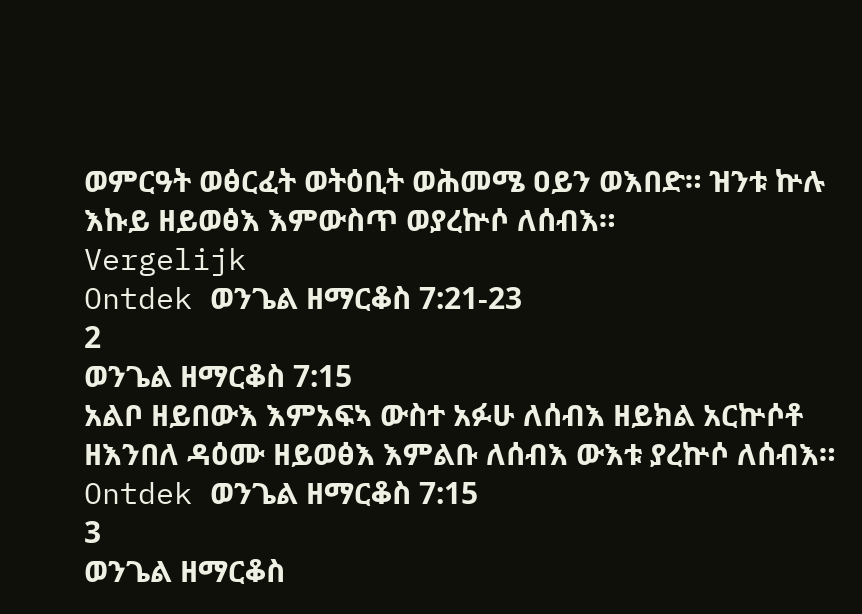ወምርዓት ወፅርፈት ወትዕቢት ወሕመሜ ዐይን ወእበድ። ዝንቱ ኵሉ እኩይ ዘይወፅእ እምውስጥ ወያረኵሶ ለሰብእ።
Vergelijk
Ontdek ወንጌል ዘማርቆስ 7:21-23
2
ወንጌል ዘማርቆስ 7:15
አልቦ ዘይበውእ እምአፍኣ ውስተ አፉሁ ለሰብእ ዘይክል አርኵሶቶ ዘእንበለ ዳዕሙ ዘይወፅእ እምልቡ ለሰብእ ውእቱ ያረኵሶ ለሰብእ።
Ontdek ወንጌል ዘማርቆስ 7:15
3
ወንጌል ዘማርቆስ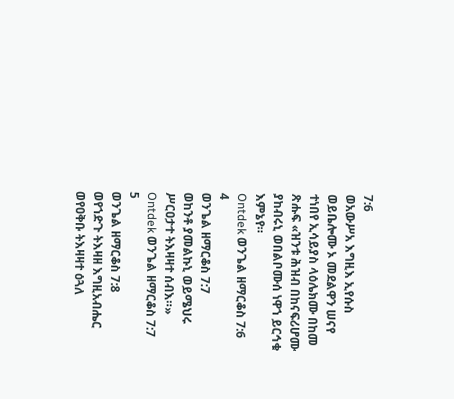7:6
ወአውሥአ እግዚእ ኢየሱስ ወይቤሎሙ ኦ መደልዋን ሠናየ ተነበየ ኢሳይያስ ላዕሌክሙ በከመ ጽሑፍ «ዝንቱ ሕዝብ በከናፍሪሆሙ ያከብሩኒ ወበልቦሙሰ ነዋኀ ይርኅቁ እምኔየ።
Ontdek ወንጌል ዘማርቆስ 7:6
4
ወንጌል ዘማርቆስ 7:7
ወከንቶ ያመልኩኒ ወይሜህሩ ሥርዐታተ ትእዛዛተ ሰብእ።»
Ontdek ወንጌል ዘማርቆስ 7:7
5
ወንጌል ዘማርቆስ 7:8
ወየኀድጉ ትእዛዘ እግዚአብሔር ወየዐቅቡ ትእዛዛተ ዕጓለ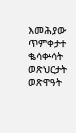እመሕያው ጥምቀታተ ቈሳቍሳት ወጽህርታት ወጽዋዓት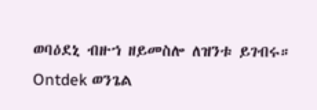ወባዕደኒ ብዙኀ ዘይመስሎ ለዝንቱ ይገብሩ።
Ontdek ወንጌል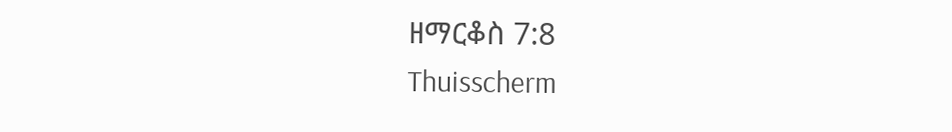ዘማርቆስ 7:8
Thuisscherm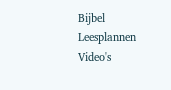Bijbel
Leesplannen
Video's